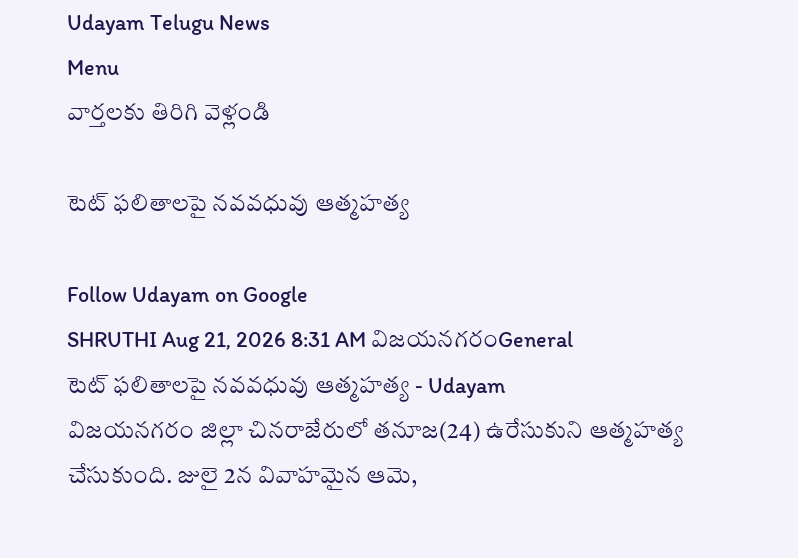Udayam Telugu News
Menu
వార్తలకు తిరిగి వెళ్లండి

టెట్‌ ఫలితాలపై నవవధువు ఆత్మహత్య

Follow Udayam on Google
SHRUTHI Aug 21, 2026 8:31 AM విజయనగరంGeneral
టెట్‌ ఫలితాలపై నవవధువు ఆత్మహత్య - Udayam
విజయనగరం జిల్లా చినరాజేరులో తనూజ(24) ఉరేసుకుని ఆత్మహత్య చేసుకుంది. జులై 2న వివాహమైన ఆమె,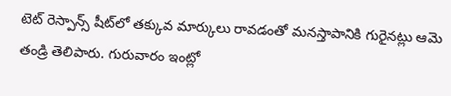టెట్‌ రెస్పాన్స్‌ షీట్‌లో తక్కువ మార్కులు రావడంతో మనస్తాపానికి గురైనట్లు ఆమె తండ్రి తెలిపారు. గురువారం ఇంట్లో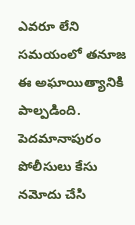ఎవరూ లేని సమయంలో తనూజ ఈ అఘాయిత్యానికి పాల్పడింది. పెదమానాపురం పోలీసులు కేసు నమోదు చేసి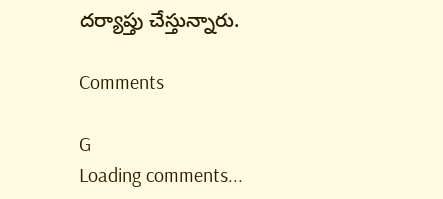దర్యాప్తు చేస్తున్నారు.

Comments

G
Loading comments...